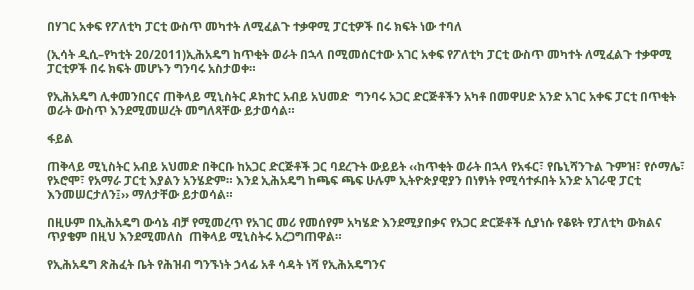በሃገር አቀፍ የፖለቲካ ፓርቲ ውስጥ መካተት ለሚፈልጉ ተቃዋሚ ፓርቲዎች በሩ ክፍት ነው ተባለ

(ኢሳት ዲሲ–የካቲት 20/2011)ኢሕአዴግ ከጥቂት ወራት በኋላ በሚመሰርተው አገር አቀፍ የፖለቲካ ፓርቲ ውስጥ መካተት ለሚፈልጉ ተቃዋሚ ፓርቲዎች በሩ ክፍት መሆኑን ግንባሩ አስታወቀ።

የኢሕአዴግ ሊቀመንበርና ጠቅላይ ሚኒስትር ዶክተር አብይ አህመድ  ግንባሩ አጋር ድርጅቶችን አካቶ በመዋሀድ አንድ አገር አቀፍ ፓርቲ በጥቂት ወራት ውስጥ እንደሚመሠረት መግለጻቸው ይታወሳል።

ፋይል

ጠቅላይ ሚኒስትር አብይ አህመድ በቅርቡ ከአጋር ድርጅቶች ጋር ባደረጉት ውይይት ‹‹ከጥቂት ወራት በኋላ የአፋር፣ የቤኒሻንጉል ጉምዝ፣ የሶማሌ፣ የኦሮሞ፣ የአማራ ፓርቲ እያልን አንሄድም። እንደ ኢሕአዴግ ከጫፍ ጫፍ ሁሉም ኢትዮጵያዊያን በነፃነት የሚሳተፉበት አንድ አገራዊ ፓርቲ እንመሠርታለን፤›› ማለታቸው ይታወሳል።

በዚሁም በኢሕአዴግ ውሳኔ ብቻ የሚመረጥ የአገር መሪ የመሰየም አካሄድ እንደሚያበቃና የአጋር ድርጅቶች ሲያነሱ የቆዩት የፓለቲካ ውክልና ጥያቄም በዚህ እንደሚመለስ  ጠቅላይ ሚኒስትሩ አረጋግጠዋል።

የኢሕአዴግ ጽሕፈት ቤት የሕዝብ ግንኙነት ኃላፊ አቶ ሳዳት ነሻ የኢሕአዴግንና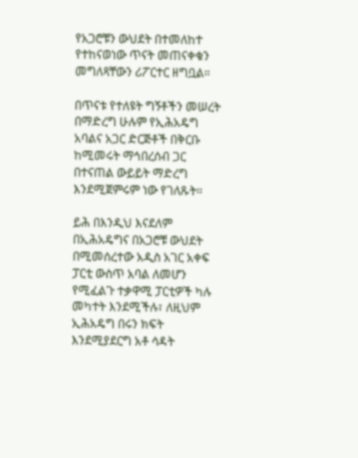የአጋሮቹን ውህደት በተመለከተ የተከናወነው ጥናት መጠናቀቁን መግለጻቸውን ሪፖርተር ዘግቧል።

በጥናቱ የተለዩት ግኝቶችን መሠረት በማድረግ ሁሉም የኢሕአዴግ አባልና አጋር ድርጅቶች በቅርቡ ከሚመሩት ማኅበረሰብ ጋር በተናጠል ውይይት ማድረግ እንደሚጀምሩም ነው የገለጹት።

ይሕ በእንዲህ እናደለም በኢሕአዴግና በአጋሮቹ ውህደት በሚመሰረተው አዲስ አገር አቀፍ ፓርቲ ውስጥ አባል ለመሆን የሚፈልጉ ተቃዋሚ ፓርቲዎች ካሉ መካተት እንደሚችሉ፣ ለዚህም ኢሕአዴግ በሩን ክፍት እንደሚያደርግ አቶ ሳዳት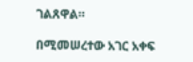ገልጸዋል።

በሚመሠረተው አገር አቀፍ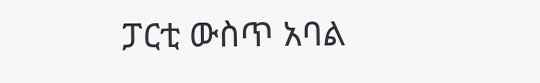ፓርቲ ውስጥ አባል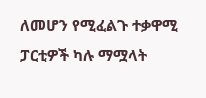ለመሆን የሚፈልጉ ተቃዋሚ ፓርቲዎች ካሉ ማሟላት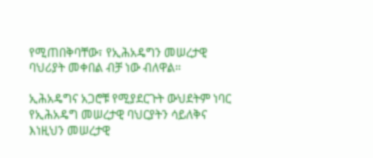የሚጠበቅባቸው፣ የኢሕአዴግን መሠረታዊ ባህሪያት መቀበል ብቻ ነው ብለዋል።

ኢሕአዴግና አጋሮቹ የሚያደርጉት ውህደትም ነባር የኢሕአዴግ መሠረታዊ ባህርያትን ሳይለቅና እነዚህን መሠረታዊ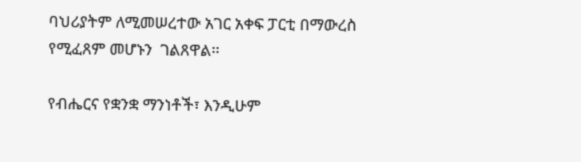ባህሪያትም ለሚመሠረተው አገር አቀፍ ፓርቲ በማውረስ የሚፈጸም መሆኑን  ገልጸዋል፡፡

የብሔርና የቋንቋ ማንነቶች፣ እንዲሁም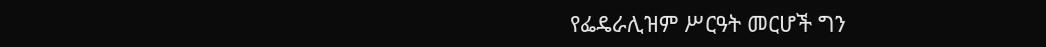የፌዴራሊዝም ሥርዓት መርሆች ግን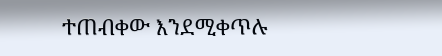ተጠብቀው እንደሚቀጥሉ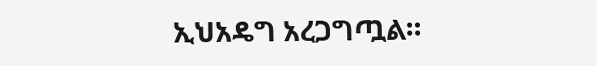ኢህአዴግ አረጋግጧል።